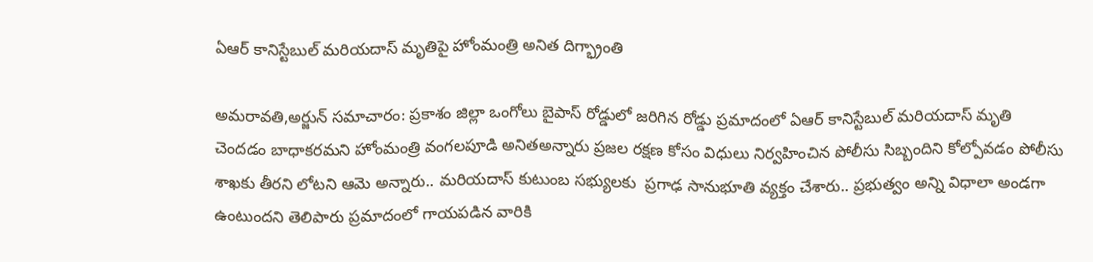ఏఆర్ కానిస్టేబుల్ మరియదాస్ మృతిపై హోంమంత్రి అనిత దిగ్భ్రాంతి

అమరావతి,అర్జున్ సమాచారం: ప్రకాశం జిల్లా ఒంగోలు బైపాస్ రోడ్డులో జరిగిన రోడ్డు ప్రమాదంలో ఏఆర్ కానిస్టేబుల్ మరియదాస్ మృతి చెందడం బాధాకరమని హోంమంత్రి వంగలపూడి అనితఅన్నారు ప్రజల రక్షణ కోసం విధులు నిర్వహించిన పోలీసు సిబ్బందిని కోల్పోవడం పోలీసు శాఖకు తీరని లోటని ఆమె అన్నారు.. మరియదాస్ కుటుంబ సభ్యులకు  ప్రగాఢ సానుభూతి వ్యక్తం చేశారు.. ప్రభుత్వం అన్ని విధాలా అండగా ఉంటుందని తెలిపారు ప్రమాదంలో గాయపడిన వారికి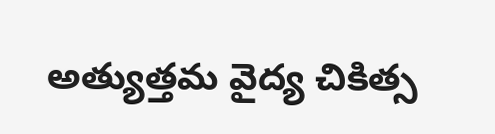అత్యుత్తమ వైద్య చికిత్స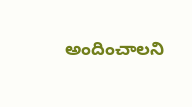అందించాలని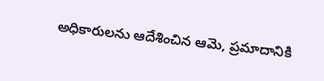అధికారులను ఆదేశించిన ఆమె, ప్రమాదానికి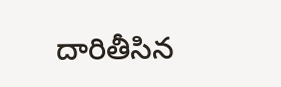దారితీసిన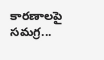కారణాలపై సమగ్ర...